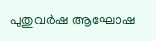പുതുവര്‍ഷ ആഘോഷ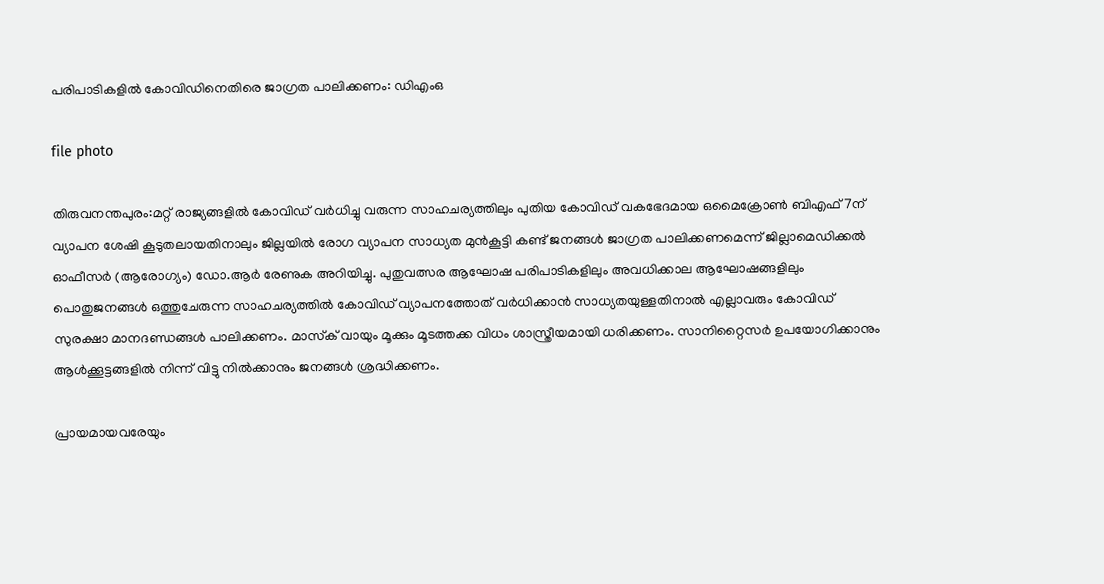പരിപാടികളില്‍ കോവിഡിനെതിരെ ജാഗ്രത പാലിക്കണം: ഡിഎംഒ

file photo

തിരുവനന്തപുരം:മറ്റ് രാജ്യങ്ങളില്‍ കോവിഡ് വര്‍ധിച്ചു വരുന്ന സാഹചര്യത്തിലും പുതിയ കോവിഡ് വകഭേദമായ ഒമൈക്രോണ്‍ ബിഎഫ് 7ന് വ്യാപന ശേഷി കൂടുതലായതിനാലും ജില്ലയില്‍ രോഗ വ്യാപന സാധ്യത മുന്‍കൂട്ടി കണ്ട് ജനങ്ങള്‍ ജാഗ്രത പാലിക്കണമെന്ന് ജില്ലാമെഡിക്കല്‍ ഓഫീസര്‍ (ആരോഗ്യം) ഡോ.ആര്‍ രേണുക അറിയിച്ചു. പുതുവത്സര ആഘോഷ പരിപാടികളിലും അവധിക്കാല ആഘോഷങ്ങളിലും പൊതുജനങ്ങള്‍ ഒത്തുചേരുന്ന സാഹചര്യത്തില്‍ കോവിഡ് വ്യാപനത്തോത് വര്‍ധിക്കാന്‍ സാധ്യതയുള്ളതിനാല്‍ എല്ലാവരും കോവിഡ് സുരക്ഷാ മാനദണ്ഡങ്ങള്‍ പാലിക്കണം. മാസ്‌ക് വായും മൂക്കും മൂടത്തക്ക വിധം ശാസ്ത്രീയമായി ധരിക്കണം. സാനിറ്റൈസര്‍ ഉപയോഗിക്കാനും ആള്‍ക്കൂട്ടങ്ങളില്‍ നിന്ന് വിട്ടു നില്‍ക്കാനും ജനങ്ങള്‍ ശ്രദ്ധിക്കണം.

പ്രായമായവരേയും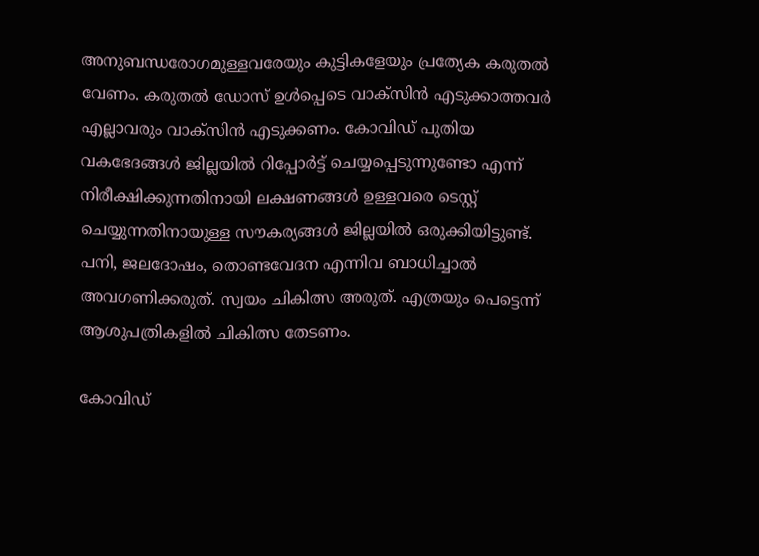അനുബന്ധരോഗമുള്ളവരേയും കുട്ടികളേയും പ്രത്യേക കരുതല്‍ വേണം. കരുതല്‍ ഡോസ് ഉള്‍പ്പെടെ വാക്‌സിന്‍ എടുക്കാത്തവര്‍ എല്ലാവരും വാക്സിന്‍ എടുക്കണം. കോവിഡ് പുതിയ വകഭേദങ്ങള്‍ ജില്ലയില്‍ റിപ്പോര്‍ട്ട് ചെയ്യപ്പെടുന്നുണ്ടോ എന്ന് നിരീക്ഷിക്കുന്നതിനായി ലക്ഷണങ്ങള്‍ ഉള്ളവരെ ടെസ്റ്റ് ചെയ്യുന്നതിനായുള്ള സൗകര്യങ്ങള്‍ ജില്ലയില്‍ ഒരുക്കിയിട്ടുണ്ട്. പനി, ജലദോഷം, തൊണ്ടവേദന എന്നിവ ബാധിച്ചാല്‍ അവഗണിക്കരുത്. സ്വയം ചികിത്സ അരുത്. എത്രയും പെട്ടെന്ന് ആശുപത്രികളില്‍ ചികിത്സ തേടണം.

കോവിഡ്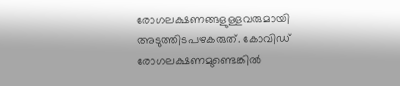രോഗലക്ഷണങ്ങളുള്ളവരുമായി അടുത്തിടപഴകരുത്. കോവിഡ് രോഗലക്ഷണമുണ്ടെങ്കില്‍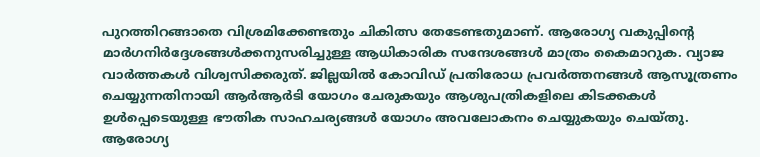പുറത്തിറങ്ങാതെ വിശ്രമിക്കേണ്ടതും ചികിത്സ തേടേണ്ടതുമാണ്. ആരോഗ്യ വകുപ്പിന്റെ മാര്‍ഗനിര്‍ദ്ദേശങ്ങള്‍ക്കനുസരിച്ചുള്ള ആധികാരിക സന്ദേശങ്ങള്‍ മാത്രം കൈമാറുക. വ്യാജ വാര്‍ത്തകള്‍ വിശ്വസിക്കരുത്. ജില്ലയില്‍ കോവിഡ് പ്രതിരോധ പ്രവര്‍ത്തനങ്ങള്‍ ആസൂത്രണം ചെയ്യുന്നതിനായി ആര്‍ആര്‍ടി യോഗം ചേരുകയും ആശുപത്രികളിലെ കിടക്കകള്‍ ഉള്‍പ്പെടെയുള്ള ഭൗതിക സാഹചര്യങ്ങള്‍ യോഗം അവലോകനം ചെയ്യുകയും ചെയ്തു. ആരോഗ്യ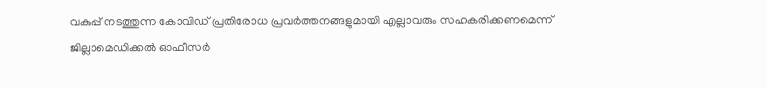വകുപ്പ് നടത്തുന്ന കോവിഡ് പ്രതിരോധ പ്രവര്‍ത്തനങ്ങളുമായി എല്ലാവരും സഹകരിക്കണമെന്ന് ജില്ലാമെഡിക്കല്‍ ഓഫീസര്‍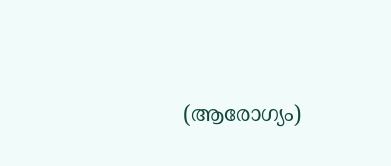(ആരോഗ്യം)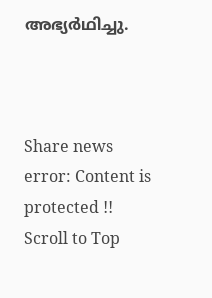അഭ്യര്‍ഥിച്ചു.



Share news
error: Content is protected !!
Scroll to Top